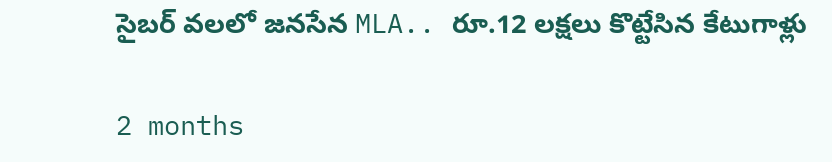సైబర్ వలలో జనసేన MLA.. రూ.12 లక్షలు కొట్టేసిన కేటుగాళ్లు

2 months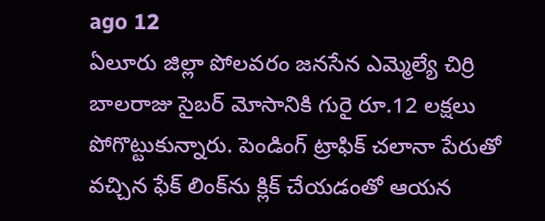ago 12
ఏలూరు జిల్లా పోలవరం జనసేన ఎమ్మెల్యే చిర్రి బాలరాజు సైబర్ మోసానికి గురై రూ.12 లక్షలు పోగొట్టుకున్నారు. పెండింగ్ ట్రాఫిక్ చలానా పేరుతో వచ్చిన ఫేక్ లింక్‌ను క్లిక్ చేయడంతో ఆయన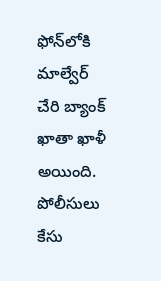ఫోన్‌లోకి మాల్వేర్ చేరి బ్యాంక్ ఖాతా ఖాళీ అయింది. పోలీసులు కేసు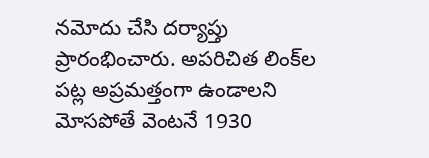నమోదు చేసి దర్యాప్తు ప్రారంభించారు. అపరిచిత లింక్‌ల పట్ల అప్రమత్తంగా ఉండాలని మోసపోతే వెంటనే 1930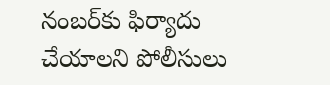నంబర్‌కు ఫిర్యాదు చేయాలని పోలీసులు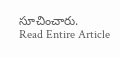సూచించారు.
Read Entire Article